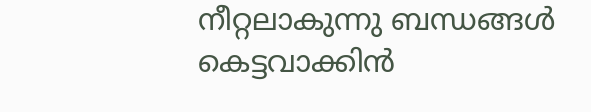നീറ്റലാകുന്നു ബന്ധങ്ങൾ
കെട്ടവാക്കിൻ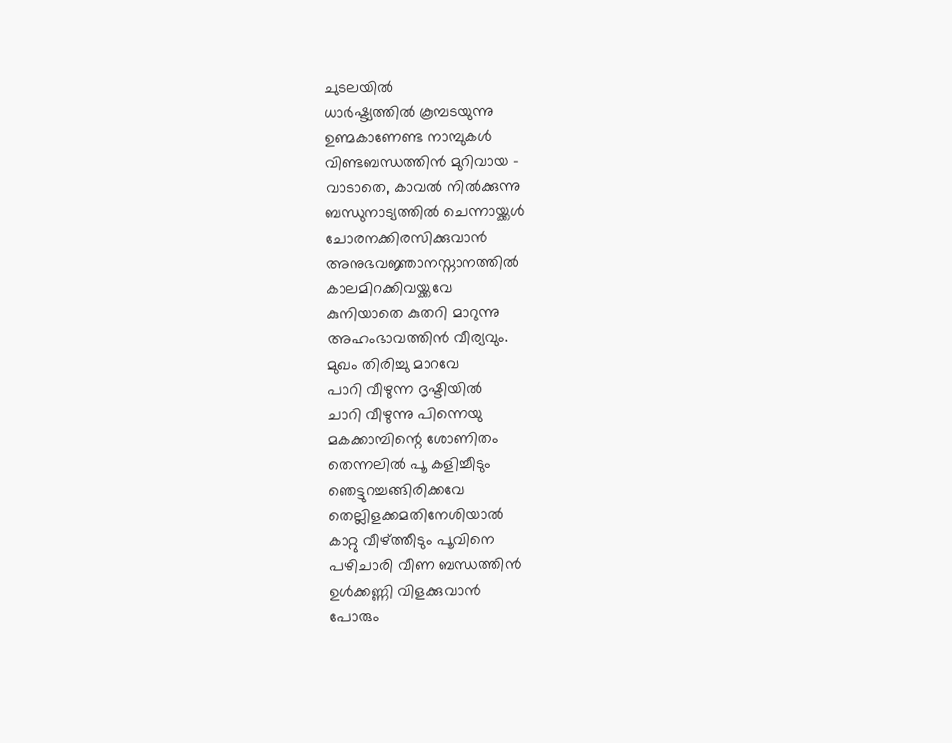ചുടലയിൽ
ധാർഷ്ട്യത്തിൽ കൂമ്പടയുന്നു
ഉണ്മകാണേണ്ട നാമ്പുകൾ
വിണ്ടബന്ധത്തിൻ മുറിവായ –
വാടാതെ, കാവൽ നിൽക്കുന്നു
ബന്ധുനാട്യത്തിൽ ചെന്നായ്ക്കൾ
ചോരനക്കിരസിക്കുവാൻ
അനുഭവജ്ഞാനസ്നാനത്തിൽ
കാലമിറക്കിവയ്ക്കവേ
കുനിയാതെ കുതറി മാറുന്നു
അഹംഭാവത്തിൻ വീര്യവും.
മുഖം തിരിച്ചു മാറവേ
പാറി വീഴുന്ന ദൃഷ്ടിയിൽ
ചാറി വീഴുന്നു പിന്നെയു
മകക്കാമ്പിന്റെ ശോണിതം
തെന്നലിൽ പൂ കളിച്ചീടും
ഞെട്ടുറച്ചങ്ങിരിക്കവേ
തെല്ലിളക്കമതിനേശിയാൽ
കാറ്റു വീഴ്ത്തീടും പൂവിനെ
പഴിചാരി വീണ ബന്ധത്തിൻ
ഉൾക്കണ്ണി വിളക്കുവാൻ
പോരും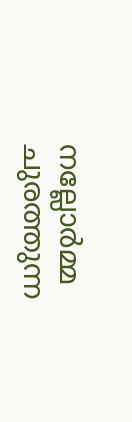നല്ലോർമ്മ ചുരത്തുന്ന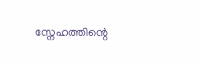സ്നേഹത്തിന്റെ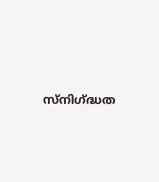സ്നിഗ്ദ്ധത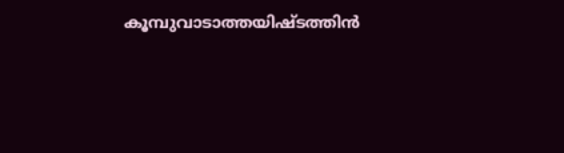കൂമ്പുവാടാത്തയിഷ്ടത്തിൻ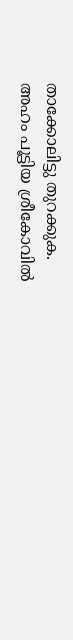താക്കോലിട്ടു തുറക്കുക.
അഹം പൂട്ടിയ ശ്രീകോവിൽ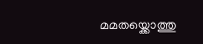മമതയ്ക്കൊത്തു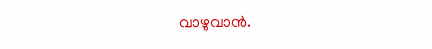വാഴുവാൻ.